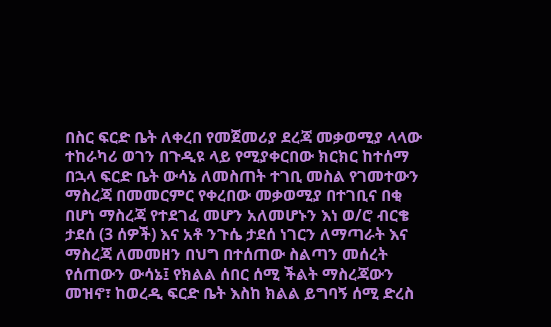በስር ፍርድ ቤት ለቀረበ የመጀመሪያ ደረጃ መቃወሚያ ላላው ተከራካሪ ወገን በጉዲዩ ላይ የሚያቀርበው ክርክር ከተሰማ በኋላ ፍርድ ቤት ውሳኔ ለመስጠት ተገቢ መስል የገመተውን ማስረጃ በመመርምር የቀረበው መቃወሚያ በተገቢና በቂ በሆነ ማስረጃ የተደገፈ መሆን አለመሆኑን እነ ወ/ሮ ብርቄ ታደሰ (3 ሰዎች) እና አቶ ንጉሴ ታደሰ ነገርን ለማጣራት እና ማስረጃ ለመመዘን በህግ በተሰጠው ስልጣን መሰረት የሰጠውን ውሳኔ፤ የክልል ሰበር ሰሚ ችልት ማስረጃውን መዝኖ፣ ከወረዲ ፍርድ ቤት እስከ ክልል ይግባኝ ሰሚ ድረስ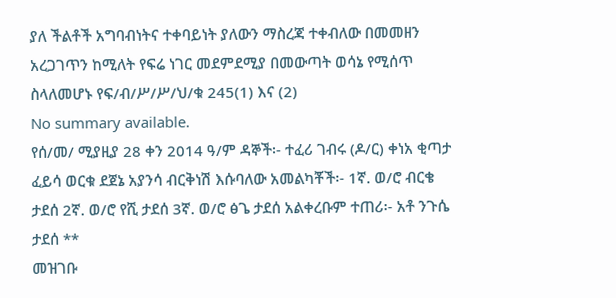ያለ ችልቶች አግባብነትና ተቀባይነት ያለውን ማስረጃ ተቀብለው በመመዘን አረጋገጥን ከሚለት የፍሬ ነገር መደምደሚያ በመውጣት ወሳኔ የሚሰጥ ስላለመሆኑ የፍ/ብ/ሥ/ሥ/ህ/ቁ 245(1) እና (2)
No summary available.
የሰ/መ/ ሚያዚያ 28 ቀን 2014 ዓ/ም ዳኞች፡- ተፈሪ ገብሩ (ዶ/ር) ቀነአ ቂጣታ ፈይሳ ወርቁ ደጀኔ አያንሳ ብርቅነሽ እሱባለው አመልካቾች፡- 1ኛ. ወ/ሮ ብርቄ ታደሰ 2ኛ. ወ/ሮ የሺ ታደሰ 3ኛ. ወ/ሮ ፅጌ ታደሰ አልቀረቡም ተጠሪ፡- አቶ ንጉሴ ታደሰ **
መዝገቡ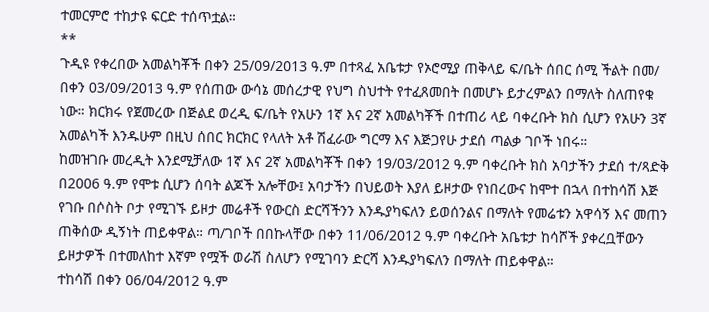ተመርምሮ ተከታዩ ፍርድ ተሰጥቷል።
**
ጉዲዩ የቀረበው አመልካቾች በቀን 25/09/2013 ዓ.ም በተጻፈ አቤቱታ የኦሮሚያ ጠቅላይ ፍ/ቤት ሰበር ሰሚ ችልት በመ/ በቀን 03/09/2013 ዓ.ም የሰጠው ውሳኔ መሰረታዊ የህግ ስህተት የተፈጸመበት በመሆኑ ይታረምልን በማለት ስለጠየቁ ነው። ክርክሩ የጀመረው በጅልደ ወረዲ ፍ/ቤት የአሁን 1ኛ እና 2ኛ አመልካቾች በተጠሪ ላይ ባቀረቡት ክስ ሲሆን የአሁን 3ኛ አመልካች እንዱሁም በዚህ ሰበር ክርክር የላለት አቶ ሽፈራው ግርማ እና እጅጋየሁ ታደሰ ጣልቃ ገቦች ነበሩ።
ከመዝገቡ መረዲት እንደሚቻለው 1ኛ እና 2ኛ አመልካቾች በቀን 19/03/2012 ዓ.ም ባቀረቡት ክስ አባታችን ታደሰ ተ/ጻድቅ በ2006 ዓ.ም የሞቱ ሲሆን ሰባት ልጆች አሎቸው፤ አባታችን በህይወት እያለ ይዞታው የነበረውና ከሞተ በኋላ በተከሳሽ እጅ የገቡ በሶስት ቦታ የሚገኙ ይዞታ መሬቶች የውርስ ድርሻችንን እንዱያካፍለን ይወሰንልና በማለት የመሬቱን አዋሳኝ እና መጠን ጠቅሰው ዲኝነት ጠይቀዋል። ጣ/ገቦች በበኩላቸው በቀን 11/06/2012 ዓ.ም ባቀረቡት አቤቱታ ከሳሾች ያቀረቧቸውን ይዞታዎች በተመለከተ እኛም የሟች ወራሽ ስለሆን የሚገባን ድርሻ እንዱያካፍለን በማለት ጠይቀዋል።
ተከሳሽ በቀን 06/04/2012 ዓ.ም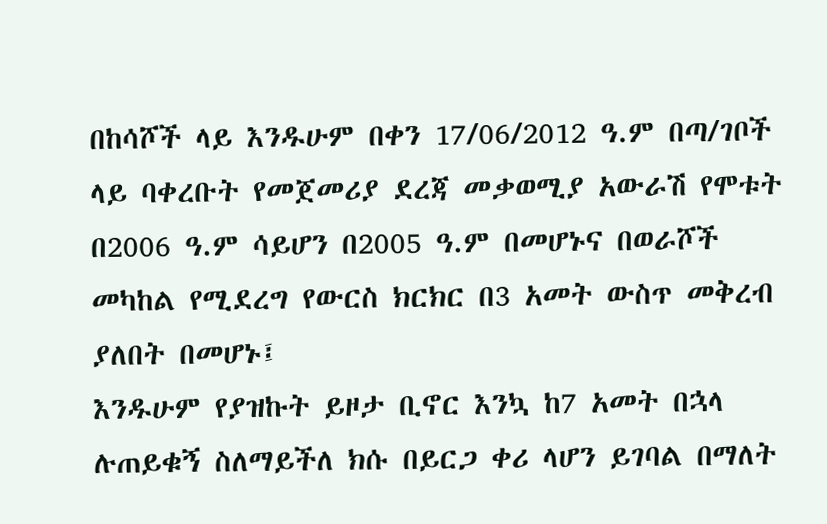በከሳሾች ላይ እንዱሁም በቀን 17/06/2012 ዓ.ም በጣ/ገቦች ላይ ባቀረቡት የመጀመሪያ ደረጃ መቃወሚያ አውራሽ የሞቱት በ2006 ዓ.ም ሳይሆን በ2005 ዓ.ም በመሆኑና በወራሾች መካከል የሚደረግ የውርስ ክርክር በ3 አመት ውስጥ መቅረብ ያለበት በመሆኑ፤
እንዱሁም የያዝኩት ይዞታ ቢኖር እንኳ ከ7 አመት በኋላ ሉጠይቁኝ ስለማይችለ ክሱ በይርጋ ቀሪ ላሆን ይገባል በማለት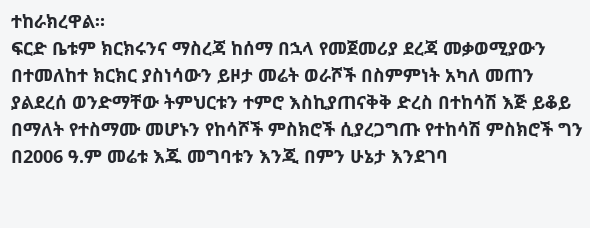ተከራክረዋል።
ፍርድ ቤቱም ክርክሩንና ማስረጃ ከሰማ በኋላ የመጀመሪያ ደረጃ መቃወሚያውን በተመለከተ ክርክር ያስነሳውን ይዞታ መሬት ወራሾች በስምምነት አካለ መጠን ያልደረሰ ወንድማቸው ትምህርቱን ተምሮ እስኪያጠናቅቅ ድረስ በተከሳሽ እጅ ይቆይ በማለት የተስማሙ መሆኑን የከሳሾች ምስክሮች ሲያረጋግጡ የተከሳሽ ምስክሮች ግን በ2006 ዓ.ም መሬቱ እጁ መግባቱን እንጂ በምን ሁኔታ እንደገባ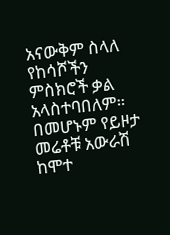አናውቅም ስላለ የከሳሾችን ምስክሮች ቃል አላስተባበለም። በመሆኑም የይዞታ መሬቶቹ አውራሽ ከሞተ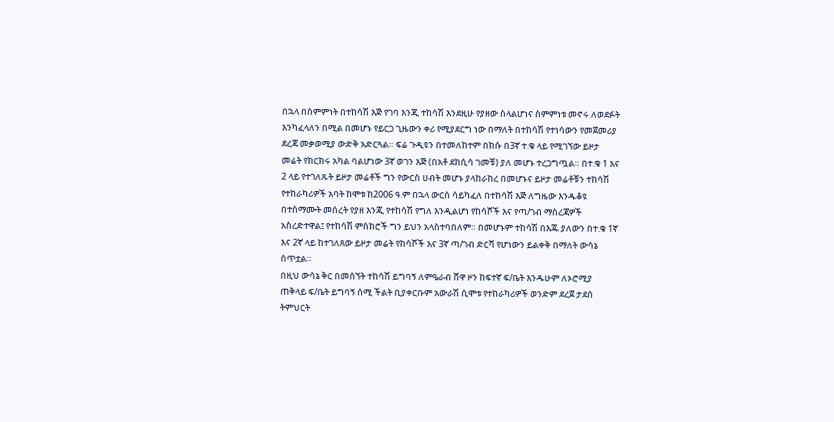በኋላ በስምምነት በተከሳሽ እጅ የገባ እንጂ ተከሳሽ እንደዚሁ የያዘው ስላልሆነና ስምምነቱ መኖሩ ለወደፉት እንካፈላለን በሚል በመሆኑ የይርጋ ጊዜውን ቀሪ የሚያደርግ ነው በማለት በተከሳሽ የተነሳውን የመጀመሪያ ደረጃ መቃወሚያ ውድቅ አድርጓል። ፍሬ ጉዲዩን በተመለከተም በክሱ በ3ኛ ተ.ቁ ላይ የሚገኘው ይዞታ መሬት የክርክሩ አካል ባልሆነው 3ኛ ወገን እጅ (በአቶ ደክሲሳ ገመቹ) ያለ መሆኑ ተረጋግጧል። በተ.ቁ 1 እና 2 ላይ የተገለጹት ይዞታ መሬቶች ግን የውርስ ሀብት መሆኑ ያላከራከረ በመሆኑና ይዞታ መሬቶቹን ተከሳሽ የተከራካሪዎች አባት ከሞቱ ከ2006 ዓ.ም በኋላ ውርስ ሳይካፈለ በተከሳሽ እጅ ለግዜው እንዱቆዩ በተስማሙት መሰረት የያዘ እንጂ የተከሳሽ የግለ እንዲልሆነ የከሳሾች እና የጣ/ገብ ማስረጃዎች አስረድተዋል፤ የተከሳሽ ምስክሮች ግን ይህን አላስተባበለም። በመሆኑም ተከሳሽ በእጁ ያለውን በተ.ቁ 1ኛ እና 2ኛ ላይ ከተገለጸው ይዞታ መሬት የከሳሾች እና 3ኛ ጣ/ገብ ድርሻ የሆነውን ይልቀቅ በማለት ውሳኔ ሰጥቷል።
በዚህ ውሳኔ ቅር በመሰኘት ተከሳሽ ይግባኝ ለምዔራብ ሸዋ ዞን ከፍተኛ ፍ/ቤት እንዱሁም ለኦሮሚያ ጠቅላይ ፍ/ቤት ይግባኝ ሰሚ ችልት ቢያቀርቡም አውራሽ ሲሞቱ የተከራካሪዎች ወንድም ደረጀ ታደሰ ትምህርት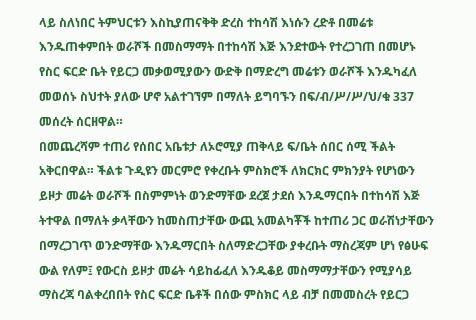ላይ ስለነበር ትምህርቱን እስኪያጠናቅቅ ድረስ ተከሳሽ እነሱን ረድቶ በመሬቱ እንዱጠቀምበት ወራሾች በመስማማት በተከሳሽ እጅ እንደተውት የተረጋገጠ በመሆኑ የስር ፍርድ ቤት የይርጋ መቃወሚያውን ውድቅ በማድረግ መሬቱን ወራሾች እንዱካፈለ መወሰኑ ስህተት ያለው ሆኖ አልተገኘም በማለት ይግባኙን በፍ/ብ/ሥ/ሥ/ህ/ቁ 337 መሰረት ሰርዘዋል።
በመጨረሻም ተጠሪ የሰበር አቤቱታ ለኦሮሚያ ጠቅላይ ፍ/ቤት ሰበር ሰሚ ችልት አቅርበዋል። ችልቱ ጉዲዩን መርምሮ የቀረቡት ምስክሮች ለክርክር ምክንያት የሆነውን ይዞታ መሬት ወራሾች በስምምነት ወንድማቸው ደረጀ ታደሰ እንዱማርበት በተከሳሽ እጅ ትተዋል በማለት ቃላቸውን ከመስጠታቸው ውጪ አመልካቾች ከተጠሪ ጋር ወራሽነታቸውን በማረጋገጥ ወንድማቸው እንዱማርበት ስለማድረጋቸው ያቀረቡት ማስረጃም ሆነ የፅሁፍ ውል የለም፤ የውርስ ይዞታ መሬት ሳይከፊፈለ እንዱቆይ መስማማታቸውን የሚያሳይ ማስረጃ ባልቀረበበት የስር ፍርድ ቤቶች በሰው ምስክር ላይ ብቻ በመመስረት የይርጋ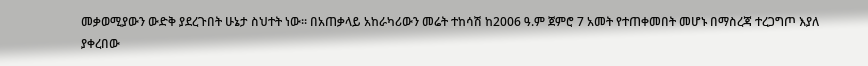መቃወሚያውን ውድቅ ያደረጉበት ሁኔታ ስህተት ነው። በአጠቃላይ አከራካሪውን መሬት ተከሳሽ ከ2006 ዓ.ም ጀምሮ 7 አመት የተጠቀመበት መሆኑ በማስረጃ ተረጋግጦ እያለ ያቀረበው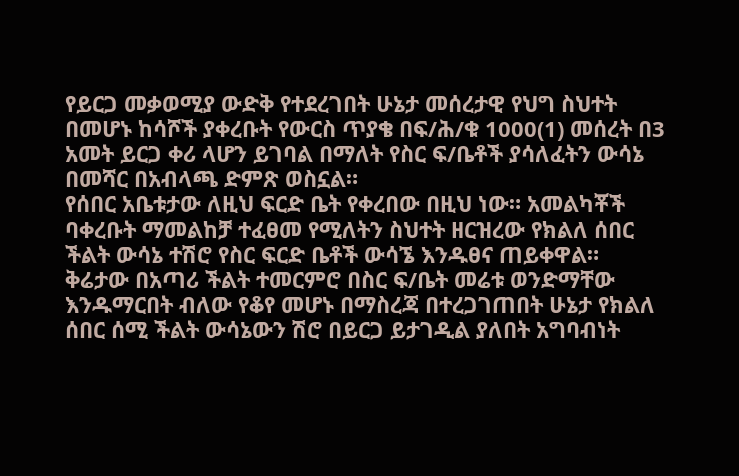የይርጋ መቃወሚያ ውድቅ የተደረገበት ሁኔታ መሰረታዊ የህግ ስህተት በመሆኑ ከሳሾች ያቀረቡት የውርስ ጥያቄ በፍ/ሕ/ቁ 1000(1) መሰረት በ3 አመት ይርጋ ቀሪ ላሆን ይገባል በማለት የስር ፍ/ቤቶች ያሳለፈትን ውሳኔ በመሻር በአብላጫ ድምጽ ወስኗል።
የሰበር አቤቱታው ለዚህ ፍርድ ቤት የቀረበው በዚህ ነው። አመልካቾች ባቀረቡት ማመልከቻ ተፈፀመ የሚለትን ስህተት ዘርዝረው የክልለ ሰበር ችልት ውሳኔ ተሽሮ የስር ፍርድ ቤቶች ውሳኜ እንዱፀና ጠይቀዋል።
ቅሬታው በአጣሪ ችልት ተመርምሮ በስር ፍ/ቤት መሬቱ ወንድማቸው እንዱማርበት ብለው የቆየ መሆኑ በማስረጃ በተረጋገጠበት ሁኔታ የክልለ ሰበር ሰሚ ችልት ውሳኔውን ሽሮ በይርጋ ይታገዲል ያለበት አግባብነት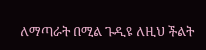ለማጣራት በሚል ጉዲዩ ለዚህ ችልት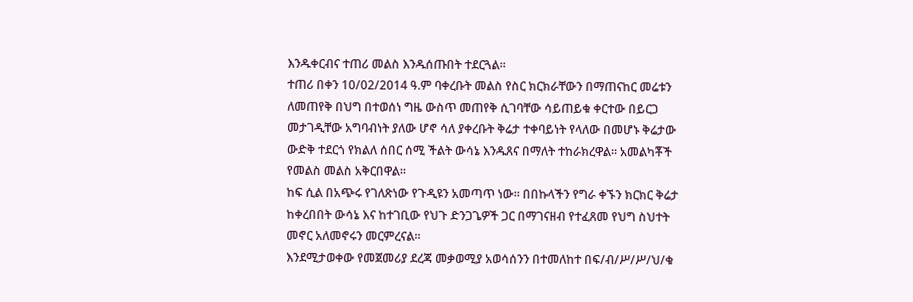እንዱቀርብና ተጠሪ መልስ እንዱሰጡበት ተደርጓል።
ተጠሪ በቀን 10/02/2014 ዓ.ም ባቀረቡት መልስ የስር ክርክራቸውን በማጠናከር መሬቱን ለመጠየቅ በህግ በተወሰነ ግዜ ውስጥ መጠየቅ ሲገባቸው ሳይጠይቁ ቀርተው በይርጋ መታገዲቸው አግባብነት ያለው ሆኖ ሳለ ያቀረቡት ቅሬታ ተቀባይነት የላለው በመሆኑ ቅሬታው ውድቅ ተደርጎ የክልለ ሰበር ሰሚ ችልት ውሳኔ እንዱጸና በማለት ተከራክረዋል። አመልካቾች የመልስ መልስ አቅርበዋል።
ከፍ ሲል በአጭሩ የገለጽነው የጉዲዩን አመጣጥ ነው። በበኩላችን የግራ ቀኙን ክርክር ቅሬታ ከቀረበበት ውሳኔ እና ከተገቢው የህጉ ድንጋጌዎች ጋር በማገናዘብ የተፈጸመ የህግ ስህተት መኖር አለመኖሩን መርምረናል።
እንደሚታወቀው የመጀመሪያ ደረጃ መቃወሚያ አወሳሰንን በተመለከተ በፍ/ብ/ሥ/ሥ/ህ/ቁ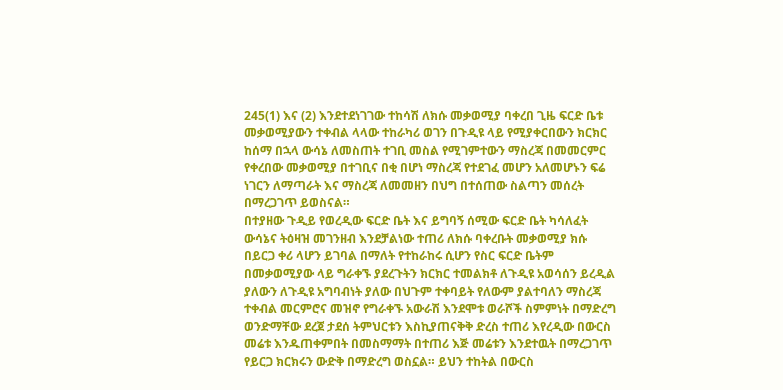245(1) እና (2) እንደተደነገገው ተከሳሽ ለክሱ መቃወሚያ ባቀረበ ጊዜ ፍርድ ቤቱ መቃወሚያውን ተቀብል ላላው ተከራካሪ ወገን በጉዲዩ ላይ የሚያቀርበውን ክርክር ከሰማ በኋላ ውሳኔ ለመስጠት ተገቢ መስል የሚገምተውን ማስረጃ በመመርምር የቀረበው መቃወሚያ በተገቢና በቂ በሆነ ማስረጃ የተደገፈ መሆን አለመሆኑን ፍሬ ነገርን ለማጣራት እና ማስረጃ ለመመዘን በህግ በተሰጠው ስልጣን መሰረት በማረጋገጥ ይወስናል።
በተያዘው ጉዲይ የወረዲው ፍርድ ቤት እና ይግባኝ ሰሚው ፍርድ ቤት ካሳለፈት ውሳኔና ትዕዛዝ መገንዘብ እንደቻልነው ተጠሪ ለክሱ ባቀረቡት መቃወሚያ ክሱ በይርጋ ቀሪ ላሆን ይገባል በማለት የተከራከሩ ሲሆን የስር ፍርድ ቤትም በመቃወሚያው ላይ ግራቀኙ ያደረጉትን ክርክር ተመልክቶ ለጉዲዩ አወሳሰን ይረዲል ያለውን ለጉዲዩ አግባብነት ያለው በህጉም ተቀባይት የለውም ያልተባለን ማስረጃ ተቀብል መርምሮና መዝኖ የግራቀኙ አውራሽ እንደሞቱ ወራሾች ስምምነት በማድረግ ወንድማቸው ደረጀ ታደሰ ትምህርቱን እስኪያጠናቅቅ ድረስ ተጠሪ እየረዲው በውርስ መሬቱ እንዱጠቀምበት በመስማማት በተጠሪ እጅ መሬቱን እንደተዉት በማረጋገጥ የይርጋ ክርክሩን ውድቅ በማድረግ ወስኗል። ይህን ተከትል በውርስ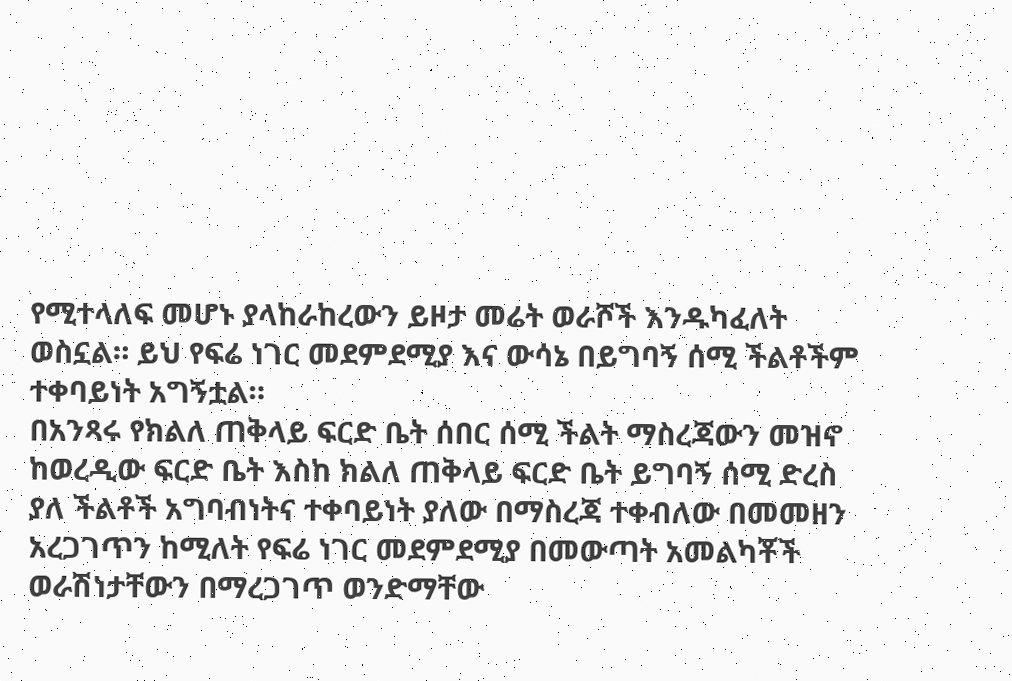የሚተላለፍ መሆኑ ያላከራከረውን ይዞታ መሬት ወራሾች እንዱካፈለት ወስኗል። ይህ የፍሬ ነገር መደምደሚያ እና ውሳኔ በይግባኝ ሰሚ ችልቶችም ተቀባይነት አግኝቷል።
በአንጻሩ የክልለ ጠቅላይ ፍርድ ቤት ሰበር ሰሚ ችልት ማስረጃውን መዝኖ ከወረዲው ፍርድ ቤት እስከ ክልለ ጠቅላይ ፍርድ ቤት ይግባኝ ሰሚ ድረስ ያለ ችልቶች አግባብነትና ተቀባይነት ያለው በማስረጃ ተቀብለው በመመዘን አረጋገጥን ከሚለት የፍሬ ነገር መደምደሚያ በመውጣት አመልካቾች ወራሽነታቸውን በማረጋገጥ ወንድማቸው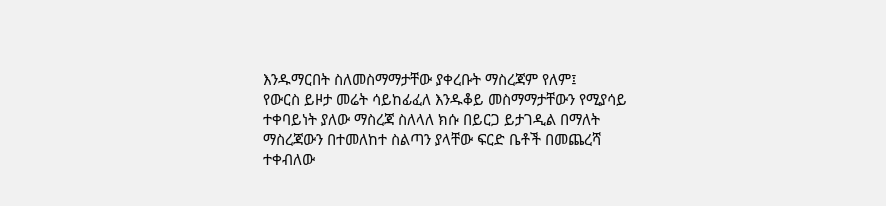እንዱማርበት ስለመስማማታቸው ያቀረቡት ማስረጃም የለም፤
የውርስ ይዞታ መሬት ሳይከፊፈለ እንዱቆይ መስማማታቸውን የሚያሳይ ተቀባይነት ያለው ማስረጃ ስለላለ ክሱ በይርጋ ይታገዲል በማለት ማስረጃውን በተመለከተ ስልጣን ያላቸው ፍርድ ቤቶች በመጨረሻ ተቀብለው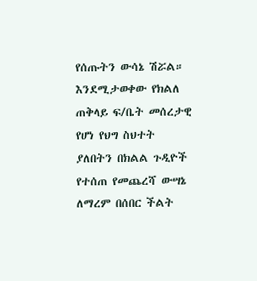የሰጡትን ውሳኔ ሽሯል።
እንደሚታወቀው የክልለ ጠቅላይ ፍ/ቤት መሰረታዊ የሆነ የህግ ስህተት ያለበትን በክልል ጉዲዮች የተሰጠ የመጨረሻ ውሣኔ ለማረም በሰበር ችልት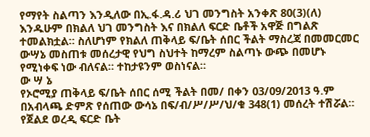የማየት ስልጣን እንዲለው በኢ.ፋ.ዳ.ሪ ህገ መንግስት አንቀጽ 80(3)(ለ) እንዱሁም በክልለ ህገ መንግስት እና በክልለ ፍርድ ቤቶች አዋጅ በግልጽ ተመልክቷል። ስለሆነም የክልለ ጠቅላይ ፍ/ቤት ሰበር ችልት ማስረጃ በመመርመር ውሣኔ መስጠቱ መሰረታዊ የህግ ስህተት ከማረም ስልጣኑ ውጭ በመሆኑ የሚነቀፍ ነው ብለናል። ተከታዩንም ወስነናል።
ው ሣ ኔ
የኦሮሚያ ጠቅላይ ፍ/ቤት ሰበር ሰሚ ችልት በመ/ በቀን 03/09/2013 ዓ.ም በአብላጫ ድምጽ የሰጠው ውሳኔ በፍ/ብ/ሥ/ሥ/ህ/ቁ 348(1) መሰረት ተሽሯል።
የጀልደ ወረዲ ፍርድ ቤት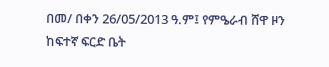በመ/ በቀን 26/05/2013 ዓ.ም፤ የምዔራብ ሸዋ ዞን ከፍተኛ ፍርድ ቤት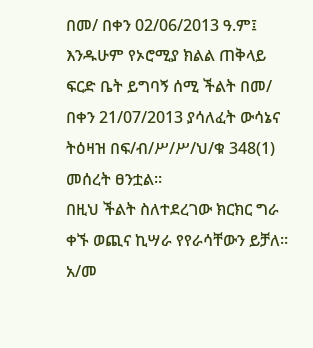በመ/ በቀን 02/06/2013 ዓ.ም፤ እንዱሁም የኦሮሚያ ክልል ጠቅላይ ፍርድ ቤት ይግባኝ ሰሚ ችልት በመ/ በቀን 21/07/2013 ያሳለፈት ውሳኔና ትዕዛዝ በፍ/ብ/ሥ/ሥ/ህ/ቁ 348(1) መሰረት ፀንቷል።
በዚህ ችልት ስለተደረገው ክርክር ግራ ቀኙ ወጪና ኪሣራ የየራሳቸውን ይቻለ።
አ/መ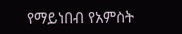የማይነበብ የአምስት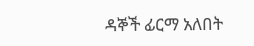ዳኞች ፊርማ አለበት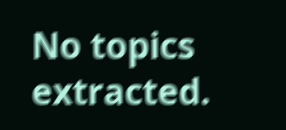No topics extracted.